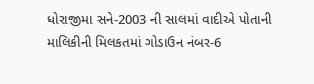ધોરાજીમા સને-2003 ની સાલમાં વાદીએ પોતાની માલિકીની મિલકતમાં ગોડાઉન નંબર-6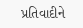પ્રતિવાદીને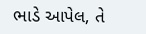ભાડે આપેલ, તે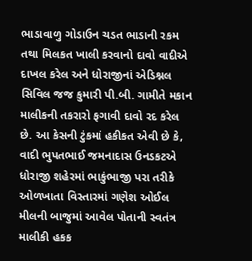ભાડાવાળુ ગોડાઉન ચડત ભાડાની રકમ તથા મિલકત ખાલી કરવાનો દાવો વાદીએ દાખલ કરેલ અને ધોરાજીનાં એડિશ્નલ સિવિલ જજ કુમારી પી.બી. ગામીતે મકાન માલીકની તકરારો ફગાવી દાવો રદ કરેલ છે. આ કેસની ટુંકમાં હકીકત એવી છે કે, વાદી ભુપતભાઈ જમનાદાસ ઉનડકટએ ધોરાજી શહેરમાં ભાકુંભાજી પરા તરીકે ઓળખાતા વિસ્તારમાં ગણેશ ઓઈલ મીલની બાજુમાં આવેલ પોતાની સ્વતંત્ર માલીકી હકક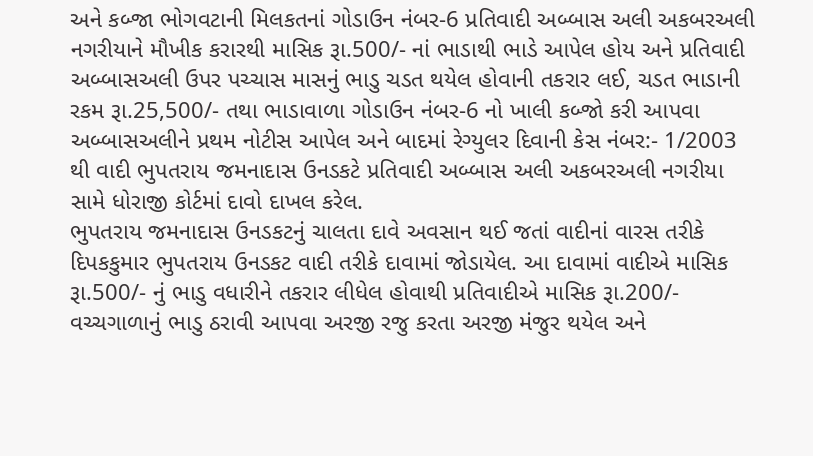અને કબ્જા ભોગવટાની મિલકતનાં ગોડાઉન નંબર-6 પ્રતિવાદી અબ્બાસ અલી અકબરઅલી નગરીયાને મૌખીક કરારથી માસિક રૂા.500/- નાં ભાડાથી ભાડે આપેલ હોય અને પ્રતિવાદી અબ્બાસઅલી ઉપર પચ્ચાસ માસનું ભાડુ ચડત થયેલ હોવાની તકરાર લઈ, ચડત ભાડાની રકમ રૂા.25,500/- તથા ભાડાવાળા ગોડાઉન નંબર-6 નો ખાલી કબ્જો કરી આપવા અબ્બાસઅલીને પ્રથમ નોટીસ આપેલ અને બાદમાં રેગ્યુલર દિવાની કેસ નંબર:- 1/2003 થી વાદી ભુપતરાય જમનાદાસ ઉનડકટે પ્રતિવાદી અબ્બાસ અલી અકબરઅલી નગરીયા સામે ધોરાજી કોર્ટમાં દાવો દાખલ કરેલ.
ભુપતરાય જમનાદાસ ઉનડકટનું ચાલતા દાવે અવસાન થઈ જતાં વાદીનાં વારસ તરીકે દિપકકુમાર ભુપતરાય ઉનડકટ વાદી તરીકે દાવામાં જોડાયેલ. આ દાવામાં વાદીએ માસિક રૂા.500/- નું ભાડુ વધારીને તકરાર લીધેલ હોવાથી પ્રતિવાદીએ માસિક રૂા.200/- વચ્ચગાળાનું ભાડુ ઠરાવી આપવા અરજી રજુ કરતા અરજી મંજુર થયેલ અને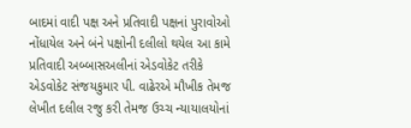બાદમાં વાદી પક્ષ અને પ્રતિવાદી પક્ષનાં પુરાવોઓ નોંધાયેલ અને બંને પક્ષોની દલીલો થયેલ આ કામે પ્રતિવાદી અબ્બાસઅલીનાં એડવોકેટ તરીકે એડવોકેટ સંજયકુમાર પી. વાઢેરએ મૌખીક તેમજ લેખીત દલીલ રજુ કરી તેમજ ઉચ્ચ ન્યાયાલયોનાં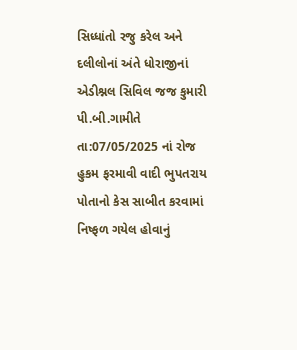સિધ્ધાંતો રજુ કરેલ અને દલીલોનાં અંતે ધોરાજીનાં એડીશ્નલ સિવિલ જજ કુમારી પી.બી.ગામીતે તા:07/05/2025 નાં રોજ હુકમ ફરમાવી વાદી ભુપતરાય પોતાનો કેસ સાબીત કરવામાં નિષ્ફળ ગયેલ હોવાનું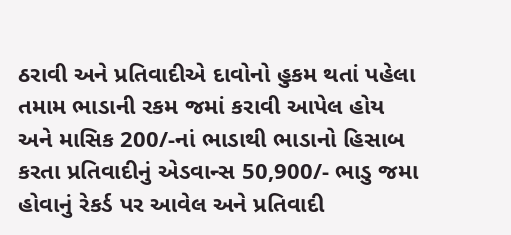ઠરાવી અને પ્રતિવાદીએ દાવોનો હુકમ થતાં પહેલા તમામ ભાડાની રકમ જમાં કરાવી આપેલ હોય અને માસિક 200/-નાં ભાડાથી ભાડાનો હિસાબ કરતા પ્રતિવાદીનું એડવાન્સ 50,900/- ભાડુ જમા હોવાનું રેકર્ડ પર આવેલ અને પ્રતિવાદી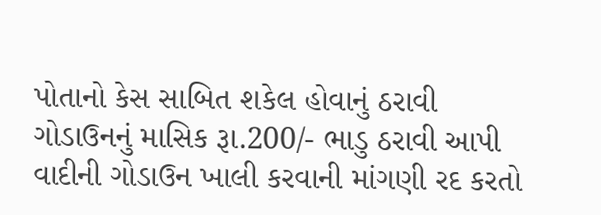પોતાનો કેસ સાબિત શકેલ હોવાનું ઠરાવી ગોડાઉનનું માસિક રૂા.200/- ભાડુ ઠરાવી આપી વાદીની ગોડાઉન ખાલી કરવાની માંગણી રદ કરતો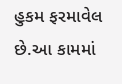હુકમ ફરમાવેલ છે.આ કામમાં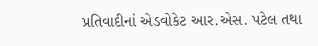પ્રતિવાદીનાં એડવોકેટ આર.એસ. પટેલ તથા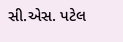સી.એસ. પટેલ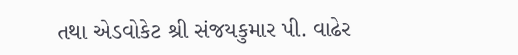તથા એડવોકેટ શ્રી સંજયકુમાર પી. વાઢેર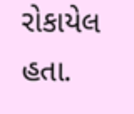રોકાયેલ હતા.